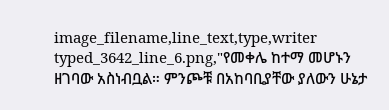image_filename,line_text,type,writer typed_3642_line_6.png,"የመቀሌ ከተማ መሆኑን ዘገባው አስነብቧል። ምንጮቹ በአከባቢያቸው ያለውን ሁኔታ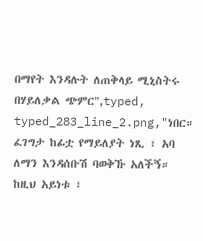በማየት እንዳሉት ለጠቅላይ ሚኒስትሩ በሃይለቃል ጭምር",typed, typed_283_line_2.png,"ነበር። ፈገግታ ከፊቷ የማይለያት ነጺ ፣ አባ ለማን እንዳሰቡሽ ባወቅኹ አለችኝ። ከዚህ አይነቱ ፣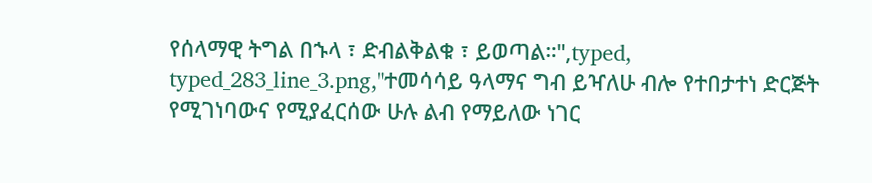የሰላማዊ ትግል በኁላ ፣ ድብልቅልቁ ፣ ይወጣል።",typed, typed_283_line_3.png,"ተመሳሳይ ዓላማና ግብ ይዣለሁ ብሎ የተበታተነ ድርጅት የሚገነባውና የሚያፈርሰው ሁሉ ልብ የማይለው ነገር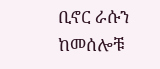ቢኖር ራሱን ከመሰሎቹ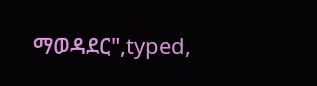ማወዳደር",typed,